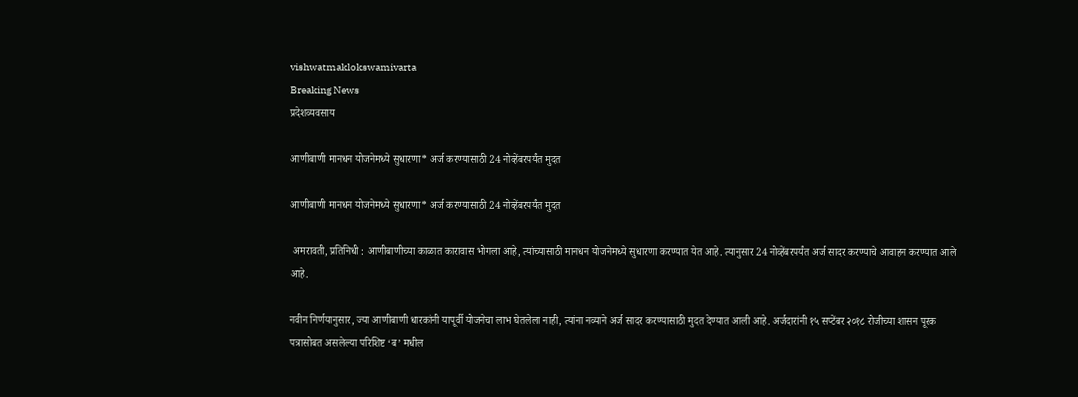vishwatmaklokswamivarta
Breaking News
प्रदेशव्यवसाय

आणीबाणी मानधन योजनेमध्ये सुधारणा* अर्ज करण्यासाठी 24 नोव्हेंबरपर्यंत मुदत

आणीबाणी मानधन योजनेमध्ये सुधारणा* अर्ज करण्यासाठी 24 नोव्हेंबरपर्यंत मुदत

 अमरावती, प्रतिनिधी : आणीबाणीच्या काळात कारावास भोगला आहे, त्यांच्यासाठी मानधन योजनेमध्ये सुधारणा करण्यात येत आहे. त्यानुसार 24 नोव्हेंबरपर्यंत अर्ज सादर करण्याचे आवाहन करण्यात आले आहे.

नवीन निर्णयानुसार, ज्या आणीबाणी धारकांनी यापूर्वी योजनेचा लाभ घेतलेला नाही, त्यांना नव्याने अर्ज सादर करण्यासाठी मुदत देण्यात आली आहे. अर्जदारांनी १५ सप्टेंबर २०१८ रोजीच्या शासन पूरक पत्रासोबत असलेल्या परिशिष्ट ‘ब’ मधील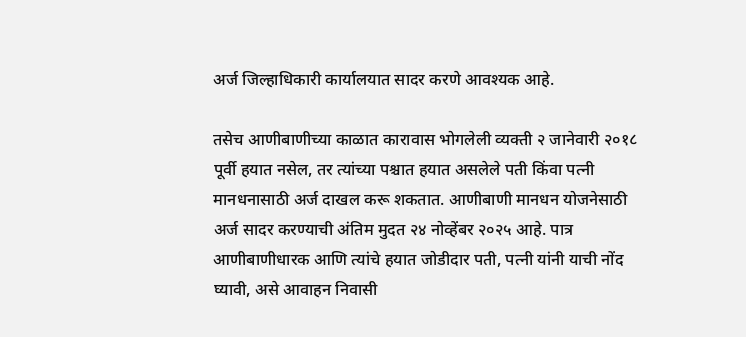अर्ज जिल्हाधिकारी कार्यालयात सादर करणे आवश्यक आहे.

तसेच आणीबाणीच्या काळात कारावास भोगलेली व्यक्ती २ जानेवारी २०१८ पूर्वी हयात नसेल, तर त्यांच्या पश्चात हयात असलेले पती किंवा पत्नी मानधनासाठी अर्ज दाखल करू शकतात. आणीबाणी मानधन योजनेसाठी अर्ज सादर करण्याची अंतिम मुदत २४ नोव्हेंबर २०२५ आहे. पात्र आणीबाणीधारक आणि त्यांचे हयात जोडीदार पती, पत्नी यांनी याची नोंद घ्यावी, असे आवाहन निवासी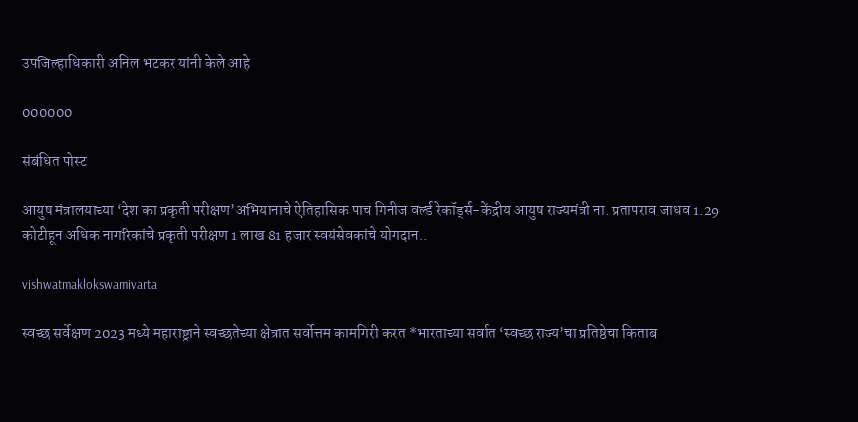उपजिल्हाधिकारी अनिल भटकर यांनी केले आहे

000000

संबंधित पोस्ट

आयुष मंत्रालयाच्या ‘देश का प्रकृती परीक्षण’अभियानाचे ऐतिहासिक पाच गिनीज वर्ल्ड रेकॉर्ड्स-केंद्रीय आयुष राज्यमंत्री ना. प्रतापराव जाधव 1.29 कोटीहून अधिक नागरिकांचे प्रकृती परीक्षण 1 लाख 81 हजार स्वयंसेवकांचे योगदान..

vishwatmaklokswamivarta

स्वच्छ सर्वेक्षण 2023 मध्ये महाराष्ट्राने स्वच्छतेच्या क्षेत्रात सर्वोत्तम कामगिरी करत *भारताच्या सर्वात ‘स्वच्छ राज्य’चा प्रतिष्ठेचा किताब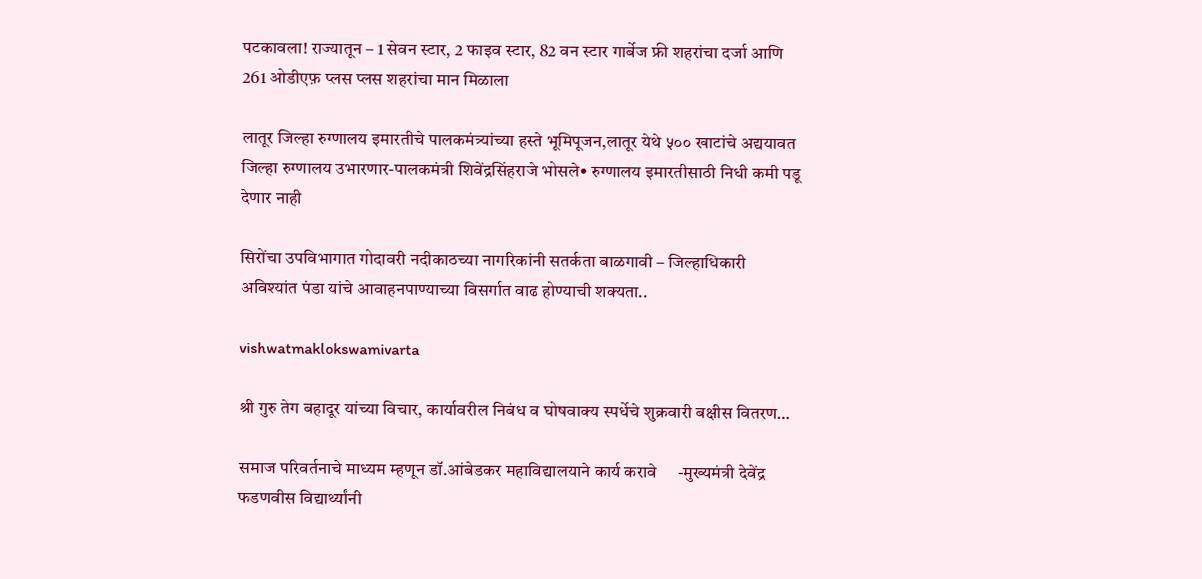पटकावला! राज्यातून – 1 सेवन स्टार, 2 फाइव स्टार, 82 वन स्टार गार्बेज फ्री शहरांचा दर्जा आणि 261 ओडीएफ़ प्लस प्लस शहरांचा मान मिळाला

लातूर जिल्हा रुग्णालय इमारतीचे पालकमंत्र्यांच्या हस्ते भूमिपूजन,लातूर येथे ५०० खाटांचे अद्ययावत जिल्हा रुग्णालय उभारणार-पालकमंत्री शिवेंद्रसिंहराजे भोसले• रुग्णालय इमारतीसाठी निधी कमी पडू देणार नाही

सिरोंचा उपविभागात गोदावरी नदीकाठच्या नागरिकांनी सतर्कता बाळगावी – जिल्हाधिकारी अविश्यांत पंडा यांचे आवाहनपाण्याच्या विसर्गात वाढ होण्याची शक्यता..

vishwatmaklokswamivarta

श्री गुरु तेग बहादूर यांच्या विचार, कार्यावरील निबंध व घोषवाक्य स्पर्धेचे शुक्रवारी बक्षीस वितरण…

समाज परिवर्तनाचे माध्यम म्हणून डॉ.आंबेडकर महाविद्यालयाने कार्य करावे     -मुख्यमंत्री देवेंद्र फडणवीस विद्यार्थ्यांनी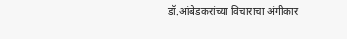डॉ.आंबेडकरांच्या विचाराचा अंगीकार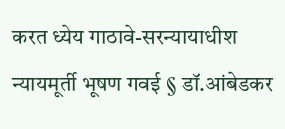करत ध्येय गाठावे-सरन्यायाधीश न्यायमूर्ती भूषण गवई § डॉ.आंबेडकर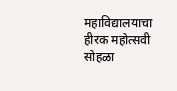महाविद्यालयाचा हीरक महोत्सवी सोहळा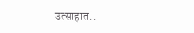उत्साहात..